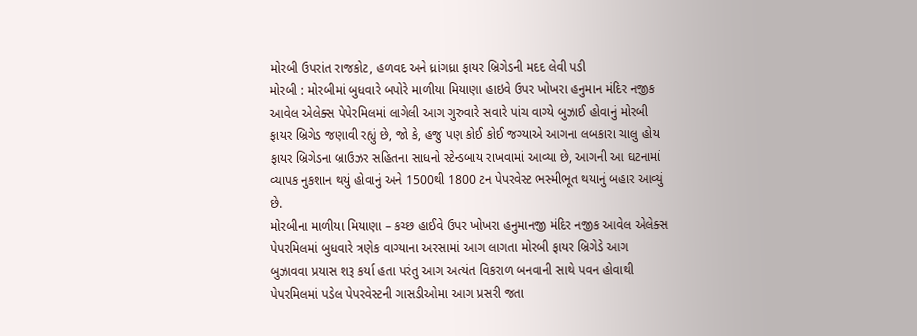મોરબી ઉપરાંત રાજકોટ, હળવદ અને ધ્રાંગધ્રા ફાયર બ્રિગેડની મદદ લેવી પડી
મોરબી : મોરબીમાં બુધવારે બપોરે માળીયા મિયાણા હાઇવે ઉપર ખોખરા હનુમાન મંદિર નજીક આવેલ એલેક્સ પેપેરમિલમાં લાગેલી આગ ગુરુવારે સવારે પાંચ વાગ્યે બુઝાઈ હોવાનું મોરબી ફાયર બ્રિગેડ જણાવી રહ્યું છે, જો કે, હજુ પણ કોઈ કોઈ જગ્યાએ આગના લબકારા ચાલુ હોય ફાયર બ્રિગેડના બ્રાઉઝર સહિતના સાધનો સ્ટેન્ડબાય રાખવામાં આવ્યા છે, આગની આ ઘટનામાં વ્યાપક નુકશાન થયું હોવાનું અને 1500થી 1800 ટન પેપરવેસ્ટ ભસ્મીભૂત થયાનું બહાર આવ્યું છે.
મોરબીના માળીયા મિયાણા – કચ્છ હાઈવે ઉપર ખોખરા હનુમાનજી મંદિર નજીક આવેલ એલેક્સ પેપરમિલમાં બુધવારે ત્રણેક વાગ્યાના અરસામાં આગ લાગતા મોરબી ફાયર બ્રિગેડે આગ બુઝાવવા પ્રયાસ શરૂ કર્યા હતા પરંતુ આગ અત્યંત વિકરાળ બનવાની સાથે પવન હોવાથી પેપરમિલમાં પડેલ પેપરવેસ્ટની ગાસડીઓમા આગ પ્રસરી જતા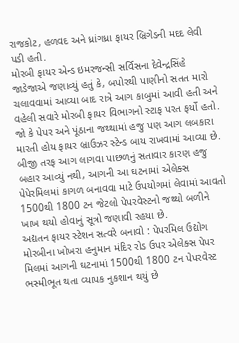રાજકોટ, હળવદ અને ધ્રાંગધ્રા ફાયર બ્રિગેડની મદદ લેવી પડી હતી.
મોરબી ફાયર એન્ડ ઇમરજન્સી સર્વિસના દેવેન્દ્રસિંહે જાડેજાએ જણાવ્યું હતું કે, બપોરથી પાણીનો સતત મારો ચલાવવામાં આવ્યા બાદ રાત્રે આગ કાબુમાં આવી હતી અને વહેલી સવારે મોરબી ફાયર વિભાગનો સ્ટાફ પરત ફર્યો હતો. જો કે પેપર અને પૂંઠાના જથ્થામાં હજુ પણ આગ લબકારા મારતી હોય ફાયર બ્રાઉઝર સ્ટેન્ડ બાય રાખવામાં આવ્યા છે.
બીજી તરફ આગ લાગવા પાછળનું સતાવાર કારણ હજુ બહાર આવ્યું નથી, આગની આ ઘટનામાં એલેક્સ પેપેરમિલમાં કાગળ બનાવવા માટે ઉપયોગમાં લેવામાં આવતો 1500થી 1800 ટન જેટલો પેપરવેસ્ટનો જથ્થો બળીને ખાખ થયો હોવાનું સૂત્રો જણાવી રહયા છે.
અદ્યતન ફાયર સ્ટેશન સત્વરે બનાવો : પેપરમિલ ઉદ્યોગ
મોરબીના ખોખરા હનુમાન મંદિર રોડ ઉપર એલેક્સ પેપર મિલમાં આગની ઘટનામાં 1500થી 1800 ટન પેપરવેસ્ટ ભસ્મીભૂત થતા વ્યાપક નુકશાન થયું છે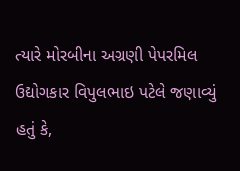ત્યારે મોરબીના અગ્રણી પેપરમિલ ઉદ્યોગકાર વિપુલભાઇ પટેલે જણાવ્યું હતું કે,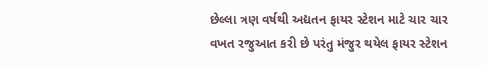છેલ્લા ત્રણ વર્ષથી અદ્યતન ફાયર સ્ટેશન માટે ચાર ચાર વખત રજુઆત કરી છે પરંતુ મંજુર થયેલ ફાયર સ્ટેશન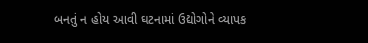બનતું ન હોય આવી ઘટનામાં ઉદ્યોગોને વ્યાપક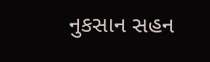નુકસાન સહન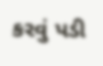કરવું પડી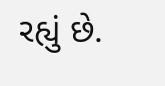રહ્યું છે.